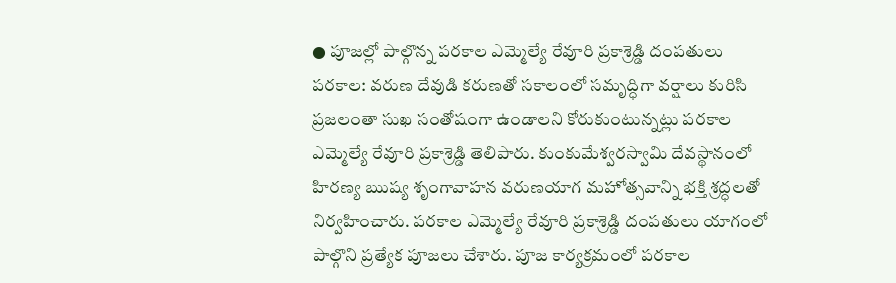● పూజల్లో పాల్గొన్న పరకాల ఎమ్మెల్యే రేవూరి ప్రకాశ్రెడ్డి దంపతులు
పరకాల: వరుణ దేవుడి కరుణతో సకాలంలో సమృద్ధిగా వర్షాలు కురిసి ప్రజలంతా సుఖ సంతోషంగా ఉండాలని కోరుకుంటున్నట్లు పరకాల ఎమ్మెల్యే రేవూరి ప్రకాశ్రెడ్డి తెలిపారు. కుంకుమేశ్వరస్వామి దేవస్థానంలో హిరణ్య ఋష్య శృంగావాహన వరుణయాగ మహోత్సవాన్ని భక్తి శ్రద్ధలతో నిర్వహించారు. పరకాల ఎమ్మెల్యే రేవూరి ప్రకాశ్రెడ్డి దంపతులు యాగంలో పాల్గొని ప్రత్యేక పూజలు చేశారు. పూజ కార్యక్రమంలో పరకాల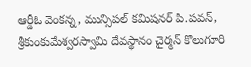ఆర్డీఓ వెంకన్న, మున్సిపల్ కమిషనర్ పి.పవన్, శ్రీకుంకుమేశ్వరస్వామి దేవస్థానం చైర్మన్ కొలుగూరి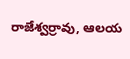రాజేశ్వర్రావు, ఆలయ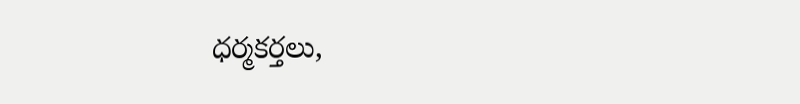ధర్మకర్తలు,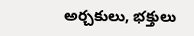అర్చకులు, భక్తులు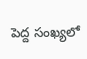పెద్ద సంఖ్యలో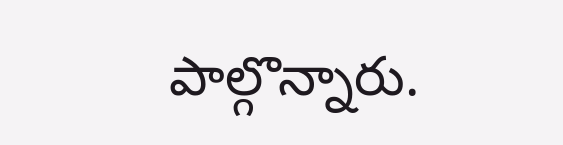పాల్గొన్నారు.